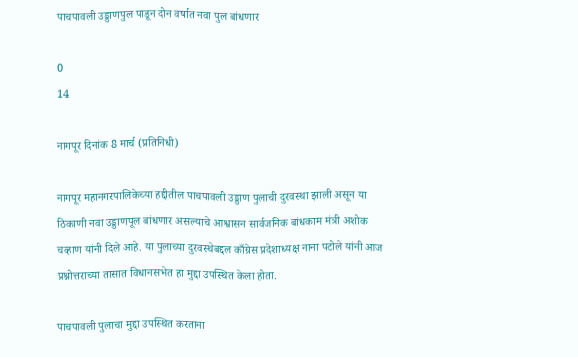पाचपावली उड्डाणपुल पाडून दोन वर्षात नवा पुल बांधणार

0
14

नागपूर दिनांक 8 मार्च (प्रतिनिधी)

नागपूर महानगरपालिकेच्या हद्दीतील पाचपावली उड्डाण पुलाची दुरवस्था झाली असून या ठिकाणी नवा उड्डाणपूल बांधणार असल्याचे आश्वासन सार्वजनिक बांधकाम मंत्री अशोक चव्हाण यांनी दिले आहे. या पुलाच्या दुरवस्थेबद्दल काँग्रेस प्रदेशाध्यक्ष नाना पटोले यांनी आज प्रश्नोत्तराच्या तासात विधानसभेत हा मुद्दा उपस्थित केला होता.

पाचपावली पुलाचा मुद्दा उपस्थित करताना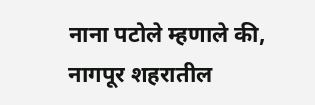नाना पटोले म्हणाले की, नागपूर शहरातील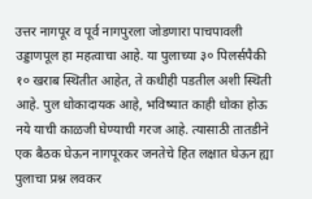उत्तर नागपूर व पूर्व नागपुरला जोडणारा पाचपावली उड्डाणपूल हा महत्वाचा आहे. या पुलाच्या ३० पिलर्सपैकी १० खराब स्थितीत आहेत, ते कधीही पडतील अशी स्थिती आहे. पुल धोकादायक आहे, भविष्यात काही धोका होऊ नये याची काळजी घेण्याची गरज आहे. त्यासाठी तातडीने एक बैठक घेऊन नागपूरकर जनतेचे हित लक्षात घेऊन ह्या पुलाचा प्रश्न लवकर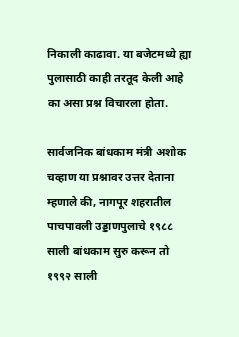निकाली काढावा. या बजेटमध्ये ह्या पुलासाठी काही तरतूद केली आहे का असा प्रश्न विचारला होता.

सार्वजनिक बांधकाम मंत्री अशोक चव्हाण या प्रश्नावर उत्तर देताना म्हणाले की, नागपूर शहरातील पाचपावली उड्डाणपुलाचे १९८८ साली बांधकाम सुरु करून तो १९९२ साली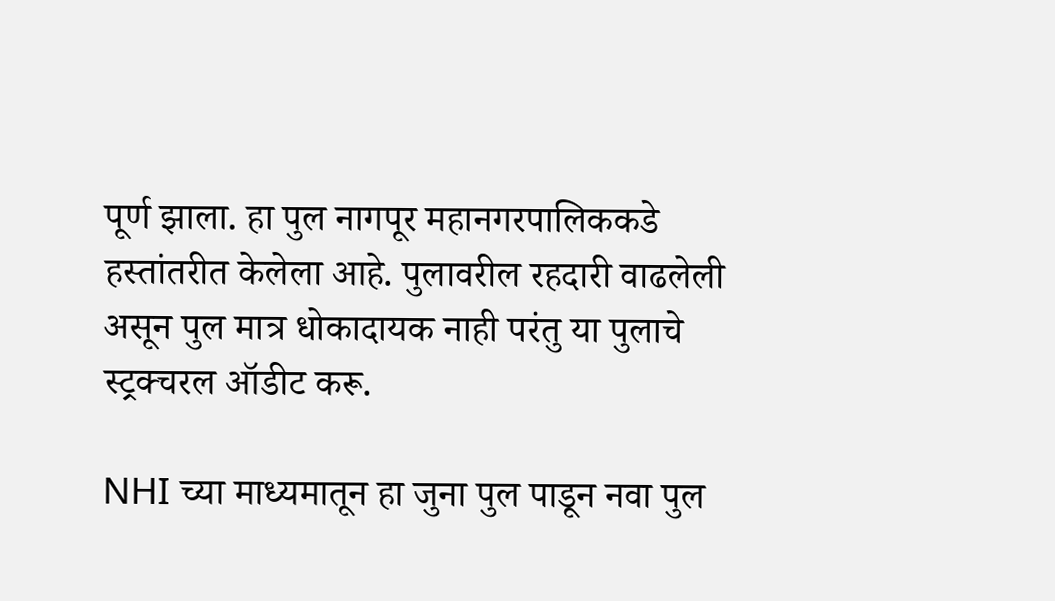पूर्ण झाला. हा पुल नागपूर महानगरपालिककडे हस्तांतरीत केलेला आहे. पुलावरील रहदारी वाढलेली असून पुल मात्र धोकादायक नाही परंतु या पुलाचे स्ट्रक्चरल ऑडीट करू.

NHI च्या माध्यमातून हा जुना पुल पाडून नवा पुल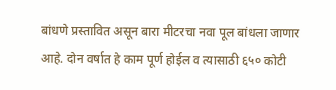बांधणे प्रस्तावित असून बारा मीटरचा नवा पूल बांधला जाणार आहे. दोन वर्षात हे काम पूर्ण होईल व त्यासाठी ६५० कोटी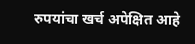रुपयांचा खर्च अपेक्षित आहे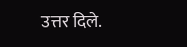उत्तर दिले.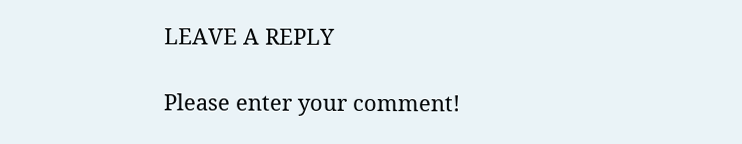LEAVE A REPLY

Please enter your comment!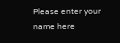Please enter your name here